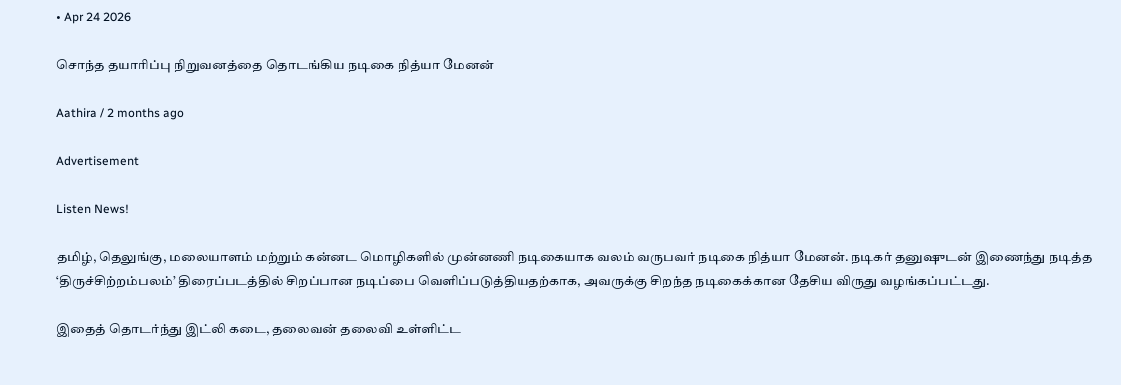• Apr 24 2026

சொந்த தயாரிப்பு நிறுவனத்தை தொடங்கிய நடிகை நித்யா மேனன்

Aathira / 2 months ago

Advertisement

Listen News!

தமிழ், தெலுங்கு, மலையாளம் மற்றும் கன்னட மொழிகளில் முன்னணி நடிகையாக வலம் வருபவர் நடிகை நித்யா மேனன். நடிகர் தனுஷுடன் இணைந்து நடித்த ‘திருச்சிற்றம்பலம்’ திரைப்படத்தில் சிறப்பான நடிப்பை வெளிப்படுத்தியதற்காக, அவருக்கு சிறந்த நடிகைக்கான தேசிய விருது வழங்கப்பட்டது.

இதைத் தொடர்ந்து இட்லி கடை, தலைவன் தலைவி உள்ளிட்ட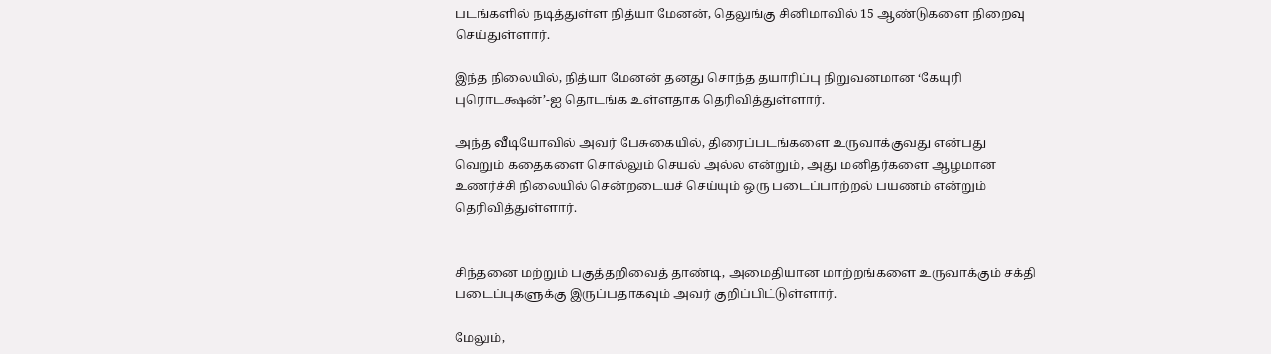படங்களில் நடித்துள்ள நித்யா மேனன், தெலுங்கு சினிமாவில் 15 ஆண்டுகளை நிறைவு செய்துள்ளார்.

இந்த நிலையில், நித்யா மேனன் தனது சொந்த தயாரிப்பு நிறுவனமான ‘கேயுரி புரொடக்ஷன்’-ஐ தொடங்க உள்ளதாக தெரிவித்துள்ளார்.

அந்த வீடியோவில் அவர் பேசுகையில், திரைப்படங்களை உருவாக்குவது என்பது வெறும் கதைகளை சொல்லும் செயல் அல்ல என்றும், அது மனிதர்களை ஆழமான உணர்ச்சி நிலையில் சென்றடையச் செய்யும் ஒரு படைப்பாற்றல் பயணம் என்றும் தெரிவித்துள்ளார்.


சிந்தனை மற்றும் பகுத்தறிவைத் தாண்டி, அமைதியான மாற்றங்களை உருவாக்கும் சக்தி படைப்புகளுக்கு இருப்பதாகவும் அவர் குறிப்பிட்டுள்ளார்.

மேலும்,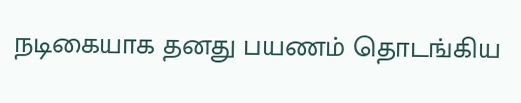நடிகையாக தனது பயணம் தொடங்கிய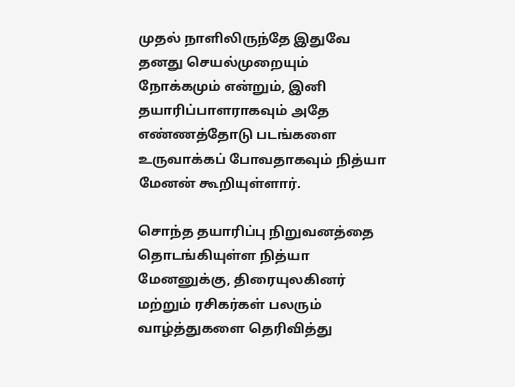முதல் நாளிலிருந்தே இதுவே தனது செயல்முறையும் நோக்கமும் என்றும், இனி தயாரிப்பாளராகவும் அதே எண்ணத்தோடு படங்களை உருவாக்கப் போவதாகவும் நித்யா மேனன் கூறியுள்ளார்.

சொந்த தயாரிப்பு நிறுவனத்தை தொடங்கியுள்ள நித்யா மேனனுக்கு, திரையுலகினர் மற்றும் ரசிகர்கள் பலரும் வாழ்த்துகளை தெரிவித்து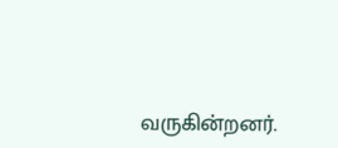வருகின்றனர்.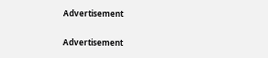Advertisement

Advertisement